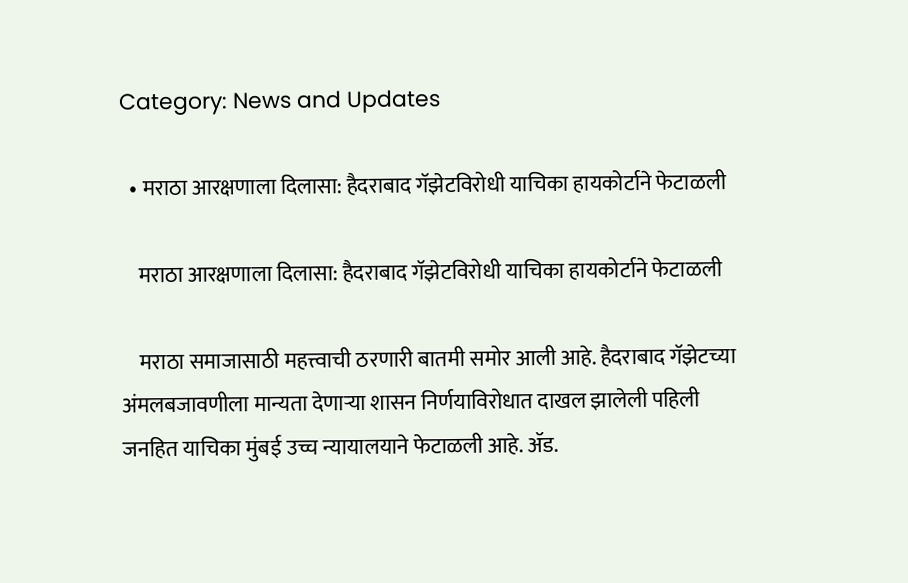Category: News and Updates

  • मराठा आरक्षणाला दिलासा: हैदराबाद गॅझेटविरोधी याचिका हायकोर्टाने फेटाळली

    मराठा आरक्षणाला दिलासा: हैदराबाद गॅझेटविरोधी याचिका हायकोर्टाने फेटाळली

    मराठा समाजासाठी महत्त्वाची ठरणारी बातमी समोर आली आहे. हैदराबाद गॅझेटच्या अंमलबजावणीला मान्यता देणाऱ्या शासन निर्णयाविरोधात दाखल झालेली पहिली जनहित याचिका मुंबई उच्च न्यायालयाने फेटाळली आहे. ॲड.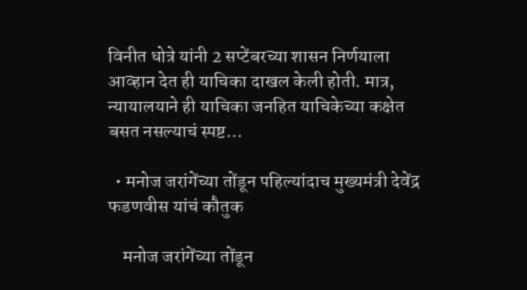विनीत धोत्रे यांनी 2 सप्टेंबरच्या शासन निर्णयाला आव्हान देत ही याचिका दाखल केली होती. मात्र, न्यायालयाने ही याचिका जनहित याचिकेच्या कक्षेत बसत नसल्याचं स्पष्ट…

  • मनोज जरांगेंच्या तोंडून पहिल्यांदाच मुख्यमंत्री देवेंद्र फडणवीस यांचं कौतुक

    मनोज जरांगेंच्या तोंडून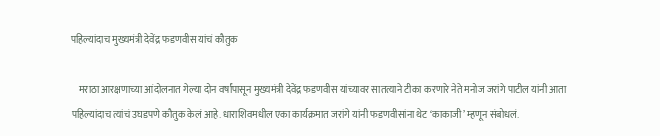पहिल्यांदाच मुख्यमंत्री देवेंद्र फडणवीस यांचं कौतुक

    मराठा आरक्षणाच्या आंदोलनात गेल्या दोन वर्षांपासून मुख्यमंत्री देवेंद्र फडणवीस यांच्यावर सातत्याने टीका करणारे नेते मनोज जरांगे पाटील यांनी आता पहिल्यांदाच त्यांचं उघडपणे कौतुक केलं आहे. धाराशिवमधील एका कार्यक्रमात जरांगे यांनी फडणवीसांना थेट ‘काकाजी’ म्हणून संबोधलं.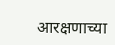आरक्षणाच्या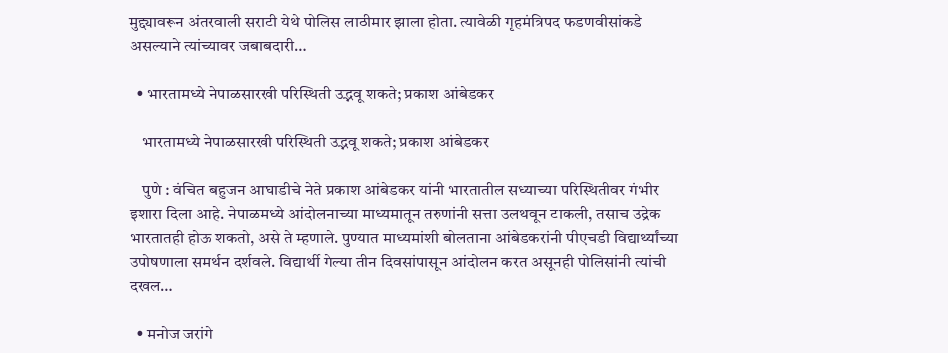मुद्द्यावरून अंतरवाली सराटी येथे पोलिस लाठीमार झाला होता. त्यावेळी गृहमंत्रिपद फडणवीसांकडे असल्याने त्यांच्यावर जबाबदारी…

  • भारतामध्ये नेपाळसारखी परिस्थिती उद्भवू शकते; प्रकाश आंबेडकर

    भारतामध्ये नेपाळसारखी परिस्थिती उद्भवू शकते; प्रकाश आंबेडकर

    पुणे : वंचित बहुजन आघाडीचे नेते प्रकाश आंबेडकर यांनी भारतातील सध्याच्या परिस्थितीवर गंभीर इशारा दिला आहे. नेपाळमध्ये आंदोलनाच्या माध्यमातून तरुणांनी सत्ता उलथवून टाकली, तसाच उद्रेक भारतातही होऊ शकतो, असे ते म्हणाले. पुण्यात माध्यमांशी बोलताना आंबेडकरांनी पीएचडी विद्यार्थ्यांच्या उपोषणाला समर्थन दर्शवले. विद्यार्थी गेल्या तीन दिवसांपासून आंदोलन करत असूनही पोलिसांनी त्यांची दखल…

  • मनोज जरांगे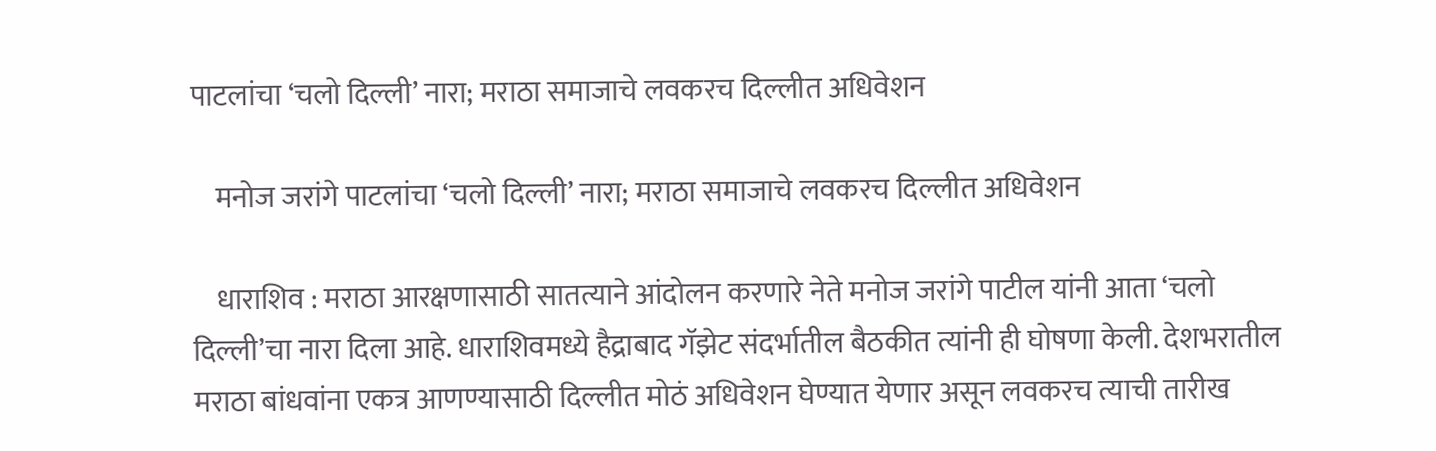पाटलांचा ‘चलो दिल्ली’ नारा; मराठा समाजाचे लवकरच दिल्लीत अधिवेशन

    मनोज जरांगे पाटलांचा ‘चलो दिल्ली’ नारा; मराठा समाजाचे लवकरच दिल्लीत अधिवेशन

    धाराशिव : मराठा आरक्षणासाठी सातत्याने आंदोलन करणारे नेते मनोज जरांगे पाटील यांनी आता ‘चलो दिल्ली’चा नारा दिला आहे. धाराशिवमध्ये हैद्राबाद गॅझेट संदर्भातील बैठकीत त्यांनी ही घोषणा केली. देशभरातील मराठा बांधवांना एकत्र आणण्यासाठी दिल्लीत मोठं अधिवेशन घेण्यात येणार असून लवकरच त्याची तारीख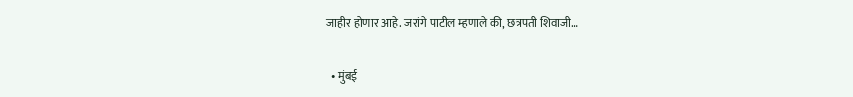जाहीर होणार आहे. जरांगे पाटील म्हणाले की, छत्रपती शिवाजी…

  • मुंबई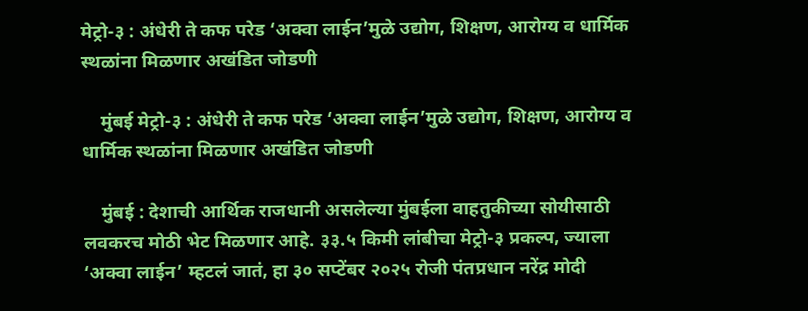मेट्रो-३ : अंधेरी ते कफ परेड ‘अक्वा लाईन’मुळे उद्योग, शिक्षण, आरोग्य व धार्मिक स्थळांना मिळणार अखंडित जोडणी

    मुंबई मेट्रो-३ : अंधेरी ते कफ परेड ‘अक्वा लाईन’मुळे उद्योग, शिक्षण, आरोग्य व धार्मिक स्थळांना मिळणार अखंडित जोडणी

    मुंबई : देशाची आर्थिक राजधानी असलेल्या मुंबईला वाहतुकीच्या सोयीसाठी लवकरच मोठी भेट मिळणार आहे. ३३.५ किमी लांबीचा मेट्रो-३ प्रकल्प, ज्याला ‘अक्वा लाईन’ म्हटलं जातं, हा ३० सप्टेंबर २०२५ रोजी पंतप्रधान नरेंद्र मोदी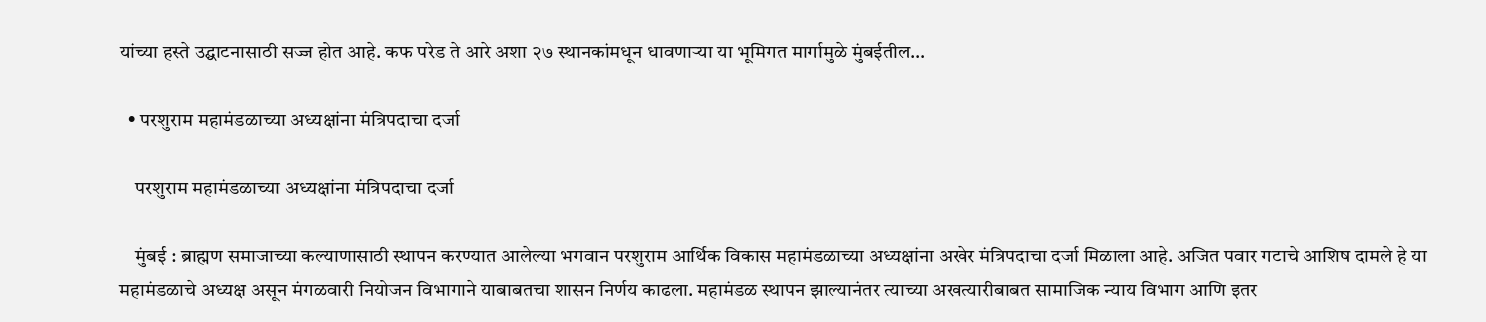यांच्या हस्ते उद्घाटनासाठी सज्ज होत आहे. कफ परेड ते आरे अशा २७ स्थानकांमधून धावणाऱ्या या भूमिगत मार्गामुळे मुंबईतील…

  • परशुराम महामंडळाच्या अध्यक्षांना मंत्रिपदाचा दर्जा

    परशुराम महामंडळाच्या अध्यक्षांना मंत्रिपदाचा दर्जा

    मुंबई : ब्राह्मण समाजाच्या कल्याणासाठी स्थापन करण्यात आलेल्या भगवान परशुराम आर्थिक विकास महामंडळाच्या अध्यक्षांना अखेर मंत्रिपदाचा दर्जा मिळाला आहे. अजित पवार गटाचे आशिष दामले हे या महामंडळाचे अध्यक्ष असून मंगळवारी नियोजन विभागाने याबाबतचा शासन निर्णय काढला. महामंडळ स्थापन झाल्यानंतर त्याच्या अखत्यारीबाबत सामाजिक न्याय विभाग आणि इतर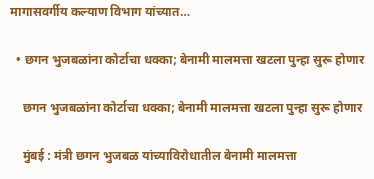मागासवर्गीय कल्याण विभाग यांच्यात…

  • छगन भुजबळांना कोर्टाचा धक्का; बेनामी मालमत्ता खटला पुन्हा सुरू होणार

    छगन भुजबळांना कोर्टाचा धक्का; बेनामी मालमत्ता खटला पुन्हा सुरू होणार

    मुंबई : मंत्री छगन भुजबळ यांच्याविरोधातील बेनामी मालमत्ता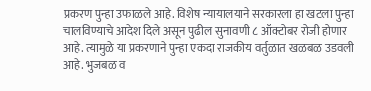प्रकरण पुन्हा उफाळले आहे. विशेष न्यायालयाने सरकारला हा खटला पुन्हा चालविण्याचे आदेश दिले असून पुढील सुनावणी ८ ऑक्टोबर रोजी होणार आहे. त्यामुळे या प्रकरणाने पुन्हा एकदा राजकीय वर्तुळात खळबळ उडवली आहे. भुजबळ व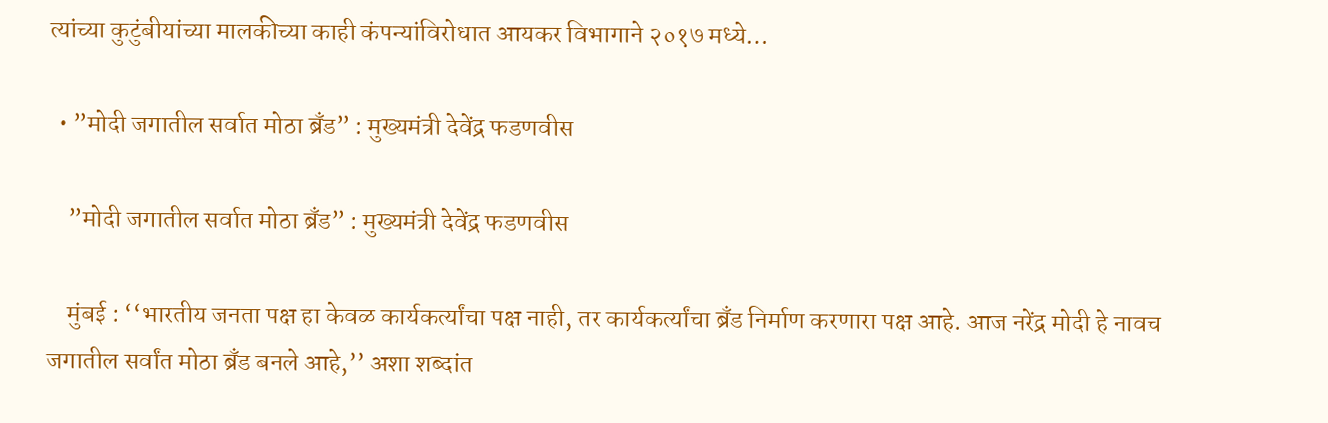त्यांच्या कुटुंबीयांच्या मालकीच्या काही कंपन्यांविरोधात आयकर विभागाने २०१७ मध्ये…

  • ”मोदी जगातील सर्वात मोठा ब्रँड” : मुख्यमंत्री देवेंद्र फडणवीस

    ”मोदी जगातील सर्वात मोठा ब्रँड” : मुख्यमंत्री देवेंद्र फडणवीस

    मुंबई : ‘‘भारतीय जनता पक्ष हा केवळ कार्यकर्त्यांचा पक्ष नाही, तर कार्यकर्त्यांचा ब्रँड निर्माण करणारा पक्ष आहे. आज नरेंद्र मोदी हे नावच जगातील सर्वांत मोठा ब्रँड बनले आहे,’’ अशा शब्दांत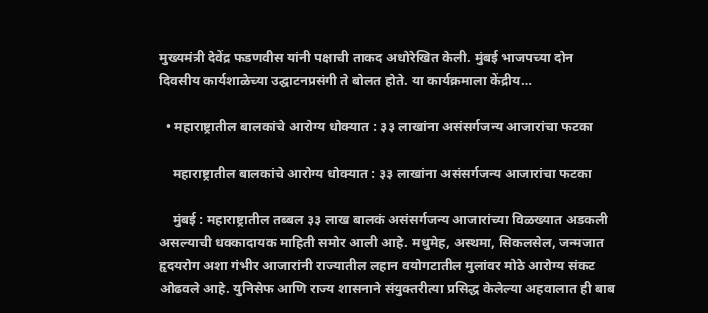मुख्यमंत्री देवेंद्र फडणवीस यांनी पक्षाची ताकद अधोरेखित केली. मुंबई भाजपच्या दोन दिवसीय कार्यशाळेच्या उद्घाटनप्रसंगी ते बोलत होते. या कार्यक्रमाला केंद्रीय…

  • महाराष्ट्रातील बालकांचे आरोग्य धोक्यात : ३३ लाखांना असंसर्गजन्य आजारांचा फटका

    महाराष्ट्रातील बालकांचे आरोग्य धोक्यात : ३३ लाखांना असंसर्गजन्य आजारांचा फटका

    मुंबई : महाराष्ट्रातील तब्बल ३३ लाख बालकं असंसर्गजन्य आजारांच्या विळख्यात अडकली असल्याची धक्कादायक माहिती समोर आली आहे. मधुमेह, अस्थमा, सिकलसेल, जन्मजात हृदयरोग अशा गंभीर आजारांनी राज्यातील लहान वयोगटातील मुलांवर मोठे आरोग्य संकट ओढवले आहे. युनिसेफ आणि राज्य शासनाने संयुक्तरीत्या प्रसिद्ध केलेल्या अहवालात ही बाब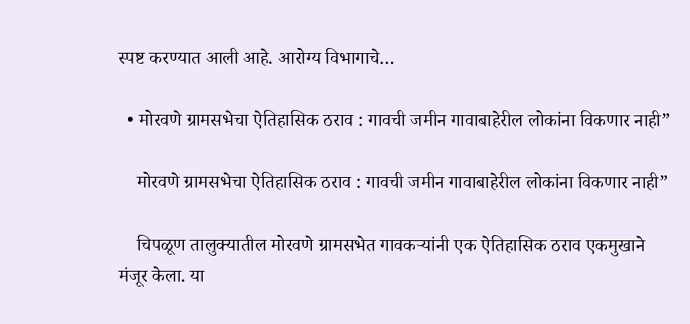स्पष्ट करण्यात आली आहे. आरोग्य विभागाचे…

  • मोरवणे ग्रामसभेचा ऐतिहासिक ठराव : गावची जमीन गावाबाहेरील लोकांना विकणार नाही”

    मोरवणे ग्रामसभेचा ऐतिहासिक ठराव : गावची जमीन गावाबाहेरील लोकांना विकणार नाही”

    चिपळूण तालुक्यातील मोरवणे ग्रामसभेत गावकऱ्यांनी एक ऐतिहासिक ठराव एकमुखाने मंजूर केला. या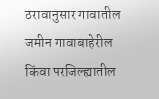ठरावानुसार गावातील जमीन गावाबाहेरील किंवा परजिल्ह्यातील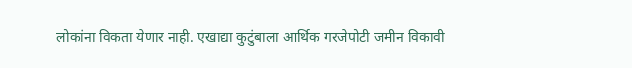लोकांना विकता येणार नाही. एखाद्या कुटुंबाला आर्थिक गरजेपोटी जमीन विकावी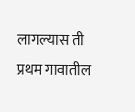लागल्यास ती प्रथम गावातील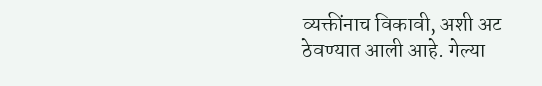व्यक्तींनाच विकावी, अशी अट ठेवण्यात आली आहे. गेल्या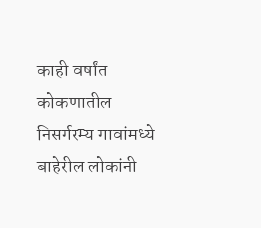काही वर्षांत कोकणातील निसर्गरम्य गावांमध्ये बाहेरील लोकांनी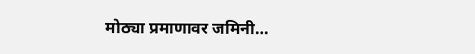मोठ्या प्रमाणावर जमिनी…